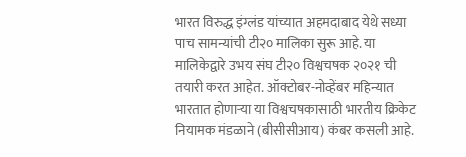भारत विरुद्ध इंग्लंड यांच्यात अहमदाबाद येथे सध्या पाच सामन्यांची टी२० मालिका सुरू आहे. या मालिकेद्वारे उभय संघ टी२० विश्वचषक २०२१ ची तयारी करत आहेत. ऑक्टोबर-नोव्हेंबर महिन्यात भारतात होणाऱ्या या विश्वचषकासाठी भारतीय क्रिकेट नियामक मंडळाने (बीसीसीआय) कंबर कसली आहे.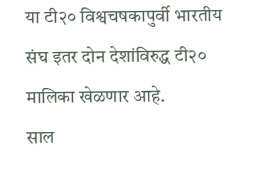या टी२० विश्वचषकापुर्वी भारतीय संघ इतर दोन देशांविरुद्ध टी२० मालिका खेळणार आहे.
साल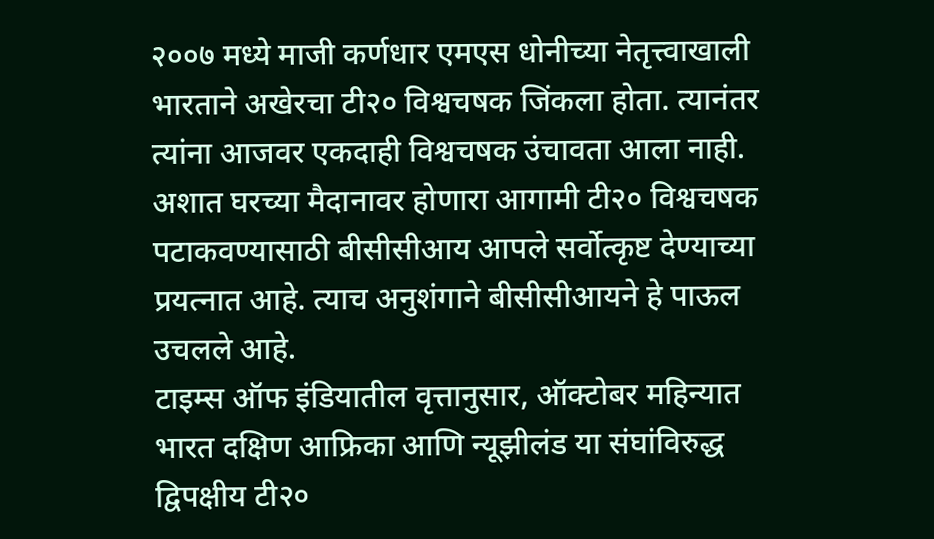२००७ मध्ये माजी कर्णधार एमएस धोनीच्या नेतृत्त्वाखाली भारताने अखेरचा टी२० विश्वचषक जिंकला होता. त्यानंतर त्यांना आजवर एकदाही विश्वचषक उंचावता आला नाही. अशात घरच्या मैदानावर होणारा आगामी टी२० विश्वचषक पटाकवण्यासाठी बीसीसीआय आपले सर्वोत्कृष्ट देण्याच्या प्रयत्नात आहे. त्याच अनुशंगाने बीसीसीआयने हे पाऊल उचलले आहे.
टाइम्स ऑफ इंडियातील वृत्तानुसार, ऑक्टोबर महिन्यात भारत दक्षिण आफ्रिका आणि न्यूझीलंड या संघांविरुद्ध द्विपक्षीय टी२०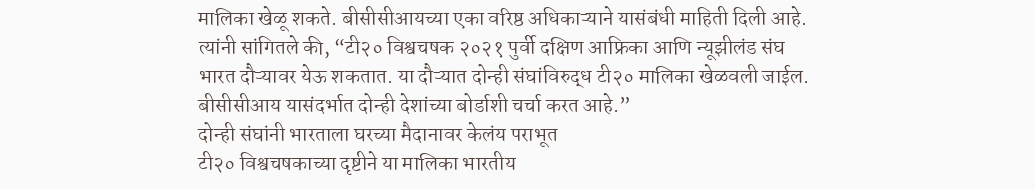मालिका खेळू शकते. बीसीसीआयच्या एका वरिष्ठ अधिकाऱ्याने यासंबंधी माहिती दिली आहे. त्यांनी सांगितले की, “टी२० विश्वचषक २०२१ पुर्वी दक्षिण आफ्रिका आणि न्यूझीलंड संघ भारत दौऱ्यावर येऊ शकतात. या दौऱ्यात दोन्ही संघांविरुद्ध टी२० मालिका खेळवली जाईल. बीसीसीआय यासंदर्भात दोन्ही देशांच्या बोर्डाशी चर्चा करत आहे.”
दोन्ही संघांनी भारताला घरच्या मैदानावर केलंय पराभूत
टी२० विश्वचषकाच्या दृष्टीने या मालिका भारतीय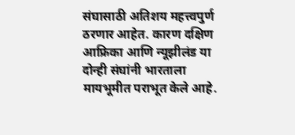संघासाठी अतिशय महत्त्वपुर्ण ठरणार आहेत. कारण दक्षिण आफ्रिका आणि न्यूझीलंड या दोन्ही संघांनी भारताला मायभूमीत पराभूत केले आहे.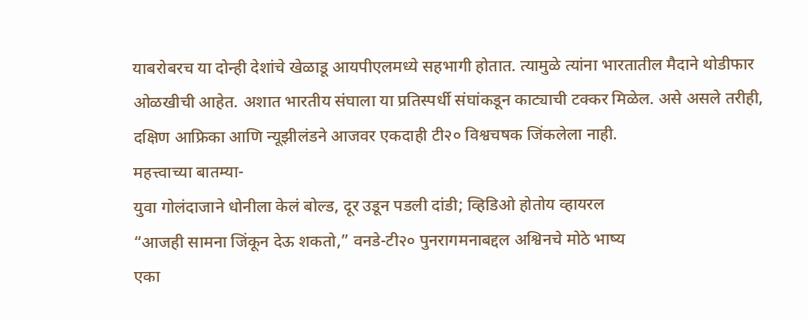याबरोबरच या दोन्ही देशांचे खेळाडू आयपीएलमध्ये सहभागी होतात. त्यामुळे त्यांना भारतातील मैदाने थोडीफार ओळखीची आहेत. अशात भारतीय संघाला या प्रतिस्पर्धी संघांकडून काट्याची टक्कर मिळेल. असे असले तरीही, दक्षिण आफ्रिका आणि न्यूझीलंडने आजवर एकदाही टी२० विश्वचषक जिंकलेला नाही.
महत्त्वाच्या बातम्या-
युवा गोलंदाजाने धोनीला केलं बोल्ड, दूर उडून पडली दांडी; व्हिडिओ होतोय व्हायरल
“आजही सामना जिंकून देऊ शकतो,” वनडे-टी२० पुनरागमनाबद्दल अश्विनचे मोठे भाष्य
एका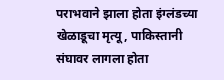पराभवाने झाला होता इंग्लंडच्या खेळाडूचा मृत्यू, पाकिस्तानी संघावर लागला होता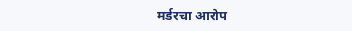मर्डरचा आरोप